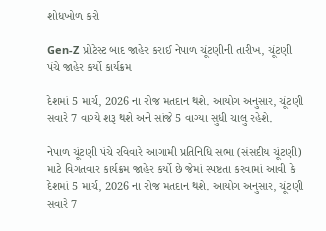શોધખોળ કરો

Gen-Z પ્રોટેસ્ટ બાદ જાહેર કરાઈ નેપાળ ચૂંટણીની તારીખ, ચૂંટણી પંચે જાહેર કર્યો કાર્યક્રમ

દેશમાં 5 માર્ચ, 2026 ના રોજ મતદાન થશે. આયોગ અનુસાર, ચૂંટણી સવારે 7 વાગ્યે શરૂ થશે અને સાંજે 5 વાગ્યા સુધી ચાલુ રહેશે.

નેપાળ ચૂંટણી પંચે રવિવારે આગામી પ્રતિનિધિ સભા (સંસદીય ચૂંટણી) માટે વિગતવાર કાર્યક્રમ જાહેર કર્યો છે જેમાં સ્પષ્ટતા કરવામાં આવી કે દેશમાં 5 માર્ચ, 2026 ના રોજ મતદાન થશે. આયોગ અનુસાર, ચૂંટણી સવારે 7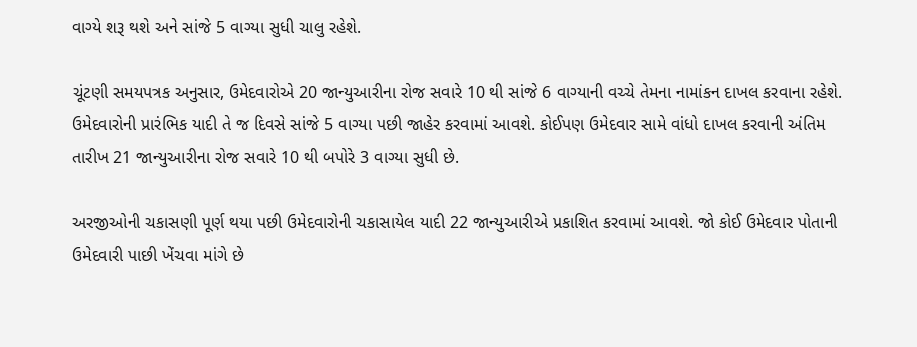વાગ્યે શરૂ થશે અને સાંજે 5 વાગ્યા સુધી ચાલુ રહેશે.

ચૂંટણી સમયપત્રક અનુસાર, ઉમેદવારોએ 20 જાન્યુઆરીના રોજ સવારે 10 થી સાંજે 6 વાગ્યાની વચ્ચે તેમના નામાંકન દાખલ કરવાના રહેશે. ઉમેદવારોની પ્રારંભિક યાદી તે જ દિવસે સાંજે 5 વાગ્યા પછી જાહેર કરવામાં આવશે. કોઈપણ ઉમેદવાર સામે વાંધો દાખલ કરવાની અંતિમ તારીખ 21 જાન્યુઆરીના રોજ સવારે 10 થી બપોરે 3 વાગ્યા સુધી છે.

અરજીઓની ચકાસણી પૂર્ણ થયા પછી ઉમેદવારોની ચકાસાયેલ યાદી 22 જાન્યુઆરીએ પ્રકાશિત કરવામાં આવશે. જો કોઈ ઉમેદવાર પોતાની ઉમેદવારી પાછી ખેંચવા માંગે છે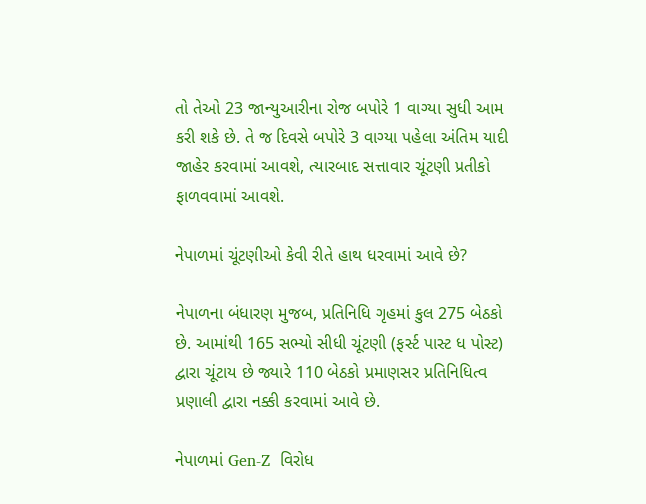તો તેઓ 23 જાન્યુઆરીના રોજ બપોરે 1 વાગ્યા સુધી આમ કરી શકે છે. તે જ દિવસે બપોરે 3 વાગ્યા પહેલા અંતિમ યાદી જાહેર કરવામાં આવશે, ત્યારબાદ સત્તાવાર ચૂંટણી પ્રતીકો ફાળવવામાં આવશે.

નેપાળમાં ચૂંટણીઓ કેવી રીતે હાથ ધરવામાં આવે છે?

નેપાળના બંધારણ મુજબ, પ્રતિનિધિ ગૃહમાં કુલ 275 બેઠકો છે. આમાંથી 165 સભ્યો સીધી ચૂંટણી (ફર્સ્ટ પાસ્ટ ધ પોસ્ટ) દ્વારા ચૂંટાય છે જ્યારે 110 બેઠકો પ્રમાણસર પ્રતિનિધિત્વ પ્રણાલી દ્વારા નક્કી કરવામાં આવે છે.

નેપાળમાં Gen-Z  વિરોધ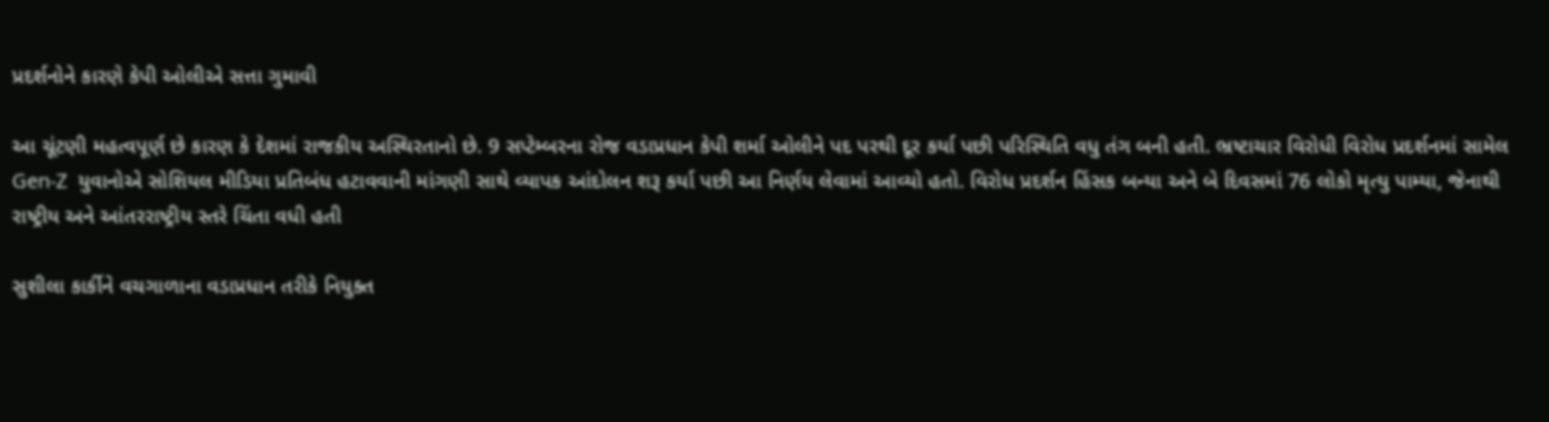પ્રદર્શનોને કારણે કેપી ઓલીએ સત્તા ગુમાવી

આ ચૂંટણી મહત્વપૂર્ણ છે કારણ કે દેશમાં રાજકીય અસ્થિરતાનો છે. 9 સપ્ટેમ્બરના રોજ વડાપ્રધાન કેપી શર્મા ઓલીને પદ પરથી દૂર કર્યા પછી પરિસ્થિતિ વધુ તંગ બની હતી. ભ્રષ્ટાચાર વિરોધી વિરોધ પ્રદર્શનમાં સામેલ Gen-Z  યુવાનોએ સોશિયલ મીડિયા પ્રતિબંધ હટાવવાની માંગણી સાથે વ્યાપક આંદોલન શરૂ કર્યા પછી આ નિર્ણય લેવામાં આવ્યો હતો. વિરોધ પ્રદર્શન હિંસક બન્યા અને બે દિવસમાં 76 લોકો મૃત્યુ પામ્યા, જેનાથી રાષ્ટ્રીય અને આંતરરાષ્ટ્રીય સ્તરે ચિંતા વધી હતી

સુશીલા કાર્કીને વચગાળાના વડાપ્રધાન તરીકે નિયુક્ત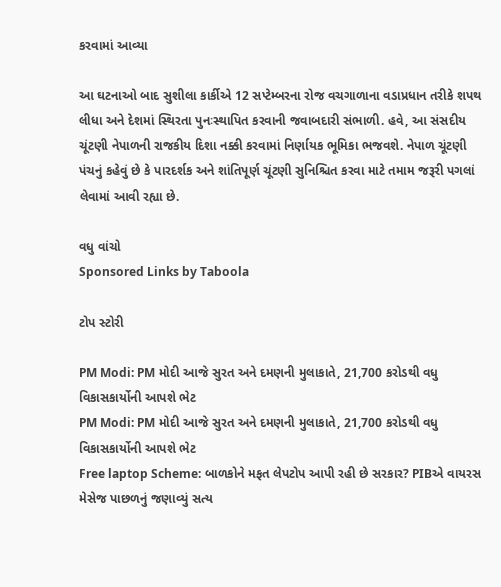કરવામાં આવ્યા

આ ઘટનાઓ બાદ સુશીલા કાર્કીએ 12 સપ્ટેમ્બરના રોજ વચગાળાના વડાપ્રધાન તરીકે શપથ લીધા અને દેશમાં સ્થિરતા પુનઃસ્થાપિત કરવાની જવાબદારી સંભાળી. હવે, આ સંસદીય ચૂંટણી નેપાળની રાજકીય દિશા નક્કી કરવામાં નિર્ણાયક ભૂમિકા ભજવશે. નેપાળ ચૂંટણી પંચનું કહેવું છે કે પારદર્શક અને શાંતિપૂર્ણ ચૂંટણી સુનિશ્ચિત કરવા માટે તમામ જરૂરી પગલાં લેવામાં આવી રહ્યા છે.

વધુ વાંચો
Sponsored Links by Taboola

ટોપ સ્ટોરી

PM Modi: PM મોદી આજે સુરત અને દમણની મુલાકાતે, 21,700 કરોડથી વધુ વિકાસકાર્યોની આપશે ભેટ
PM Modi: PM મોદી આજે સુરત અને દમણની મુલાકાતે, 21,700 કરોડથી વધુ વિકાસકાર્યોની આપશે ભેટ
Free laptop Scheme: બાળકોને મફત લેપટોપ આપી રહી છે સરકાર? PIBએ વાયરસ મેસેજ પાછળનું જણાવ્યું સત્ય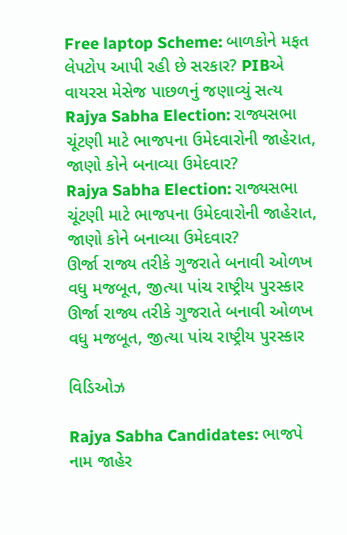Free laptop Scheme: બાળકોને મફત લેપટોપ આપી રહી છે સરકાર? PIBએ વાયરસ મેસેજ પાછળનું જણાવ્યું સત્ય
Rajya Sabha Election: રાજ્યસભા ચૂંટણી માટે ભાજપના ઉમેદવારોની જાહેરાત, જાણો કોને બનાવ્યા ઉમેદવાર?
Rajya Sabha Election: રાજ્યસભા ચૂંટણી માટે ભાજપના ઉમેદવારોની જાહેરાત, જાણો કોને બનાવ્યા ઉમેદવાર?
ઊર્જા રાજ્ય તરીકે ગુજરાતે બનાવી ઓળખ વધુ મજબૂત, જીત્યા પાંચ રાષ્ટ્રીય પુરસ્કાર
ઊર્જા રાજ્ય તરીકે ગુજરાતે બનાવી ઓળખ વધુ મજબૂત, જીત્યા પાંચ રાષ્ટ્રીય પુરસ્કાર

વિડિઓઝ

Rajya Sabha Candidates: ભાજપે નામ જાહેર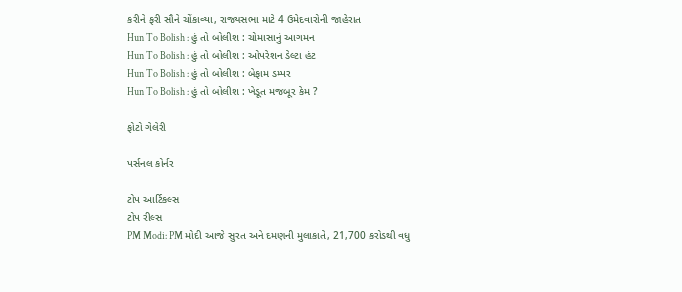કરીને ફરી સૌને ચોંકાવ્યા, રાજ્યસભા માટે 4 ઉમેદવારોની જાહેરાત
Hun To Bolish : હું તો બોલીશ : ચોમાસાનું આગમન
Hun To Bolish : હું તો બોલીશ : ઓપરેશન ડેલ્ટા હંટ
Hun To Bolish : હું તો બોલીશ : બેફામ ડમ્પર
Hun To Bolish : હું તો બોલીશ : ખેડૂત મજબૂર કેમ ?

ફોટો ગેલેરી

પર્સનલ કોર્નર

ટોપ આર્ટિકલ્સ
ટોપ રીલ્સ
PM Modi: PM મોદી આજે સુરત અને દમણની મુલાકાતે, 21,700 કરોડથી વધુ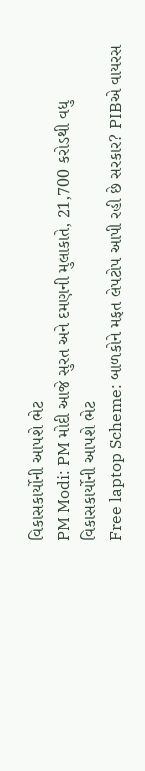વિકાસકાર્યોની આપશે ભેટ
PM Modi: PM મોદી આજે સુરત અને દમણની મુલાકાતે, 21,700 કરોડથી વધુ વિકાસકાર્યોની આપશે ભેટ
Free laptop Scheme: બાળકોને મફત લેપટોપ આપી રહી છે સરકાર? PIBએ વાયરસ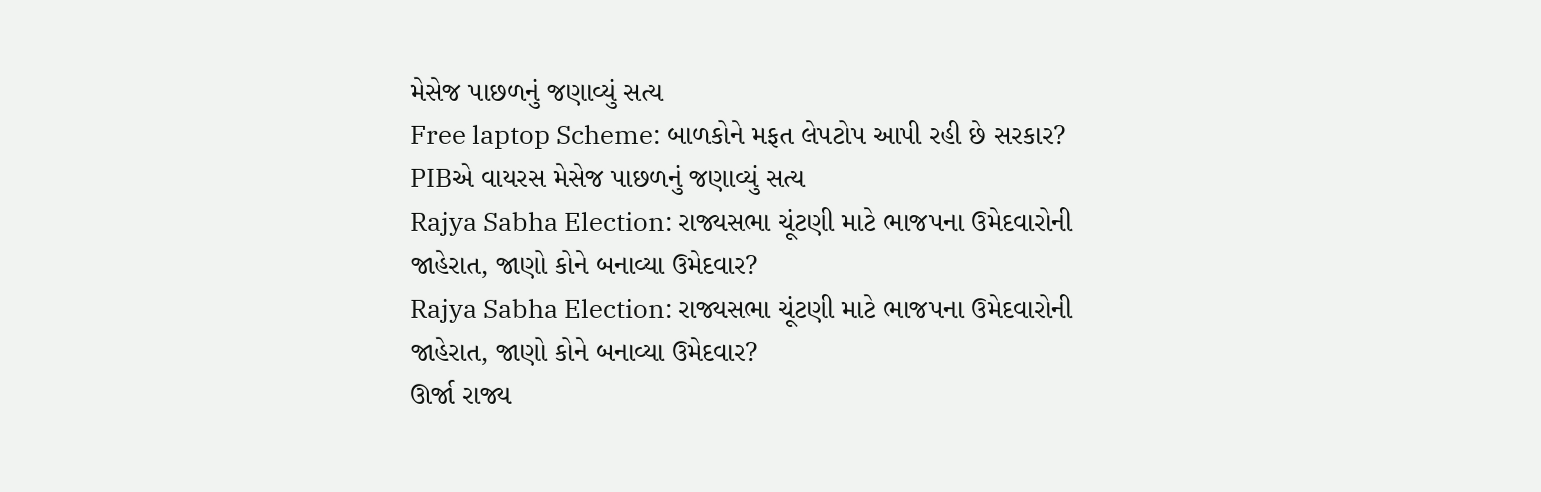મેસેજ પાછળનું જણાવ્યું સત્ય
Free laptop Scheme: બાળકોને મફત લેપટોપ આપી રહી છે સરકાર? PIBએ વાયરસ મેસેજ પાછળનું જણાવ્યું સત્ય
Rajya Sabha Election: રાજ્યસભા ચૂંટણી માટે ભાજપના ઉમેદવારોની જાહેરાત, જાણો કોને બનાવ્યા ઉમેદવાર?
Rajya Sabha Election: રાજ્યસભા ચૂંટણી માટે ભાજપના ઉમેદવારોની જાહેરાત, જાણો કોને બનાવ્યા ઉમેદવાર?
ઊર્જા રાજ્ય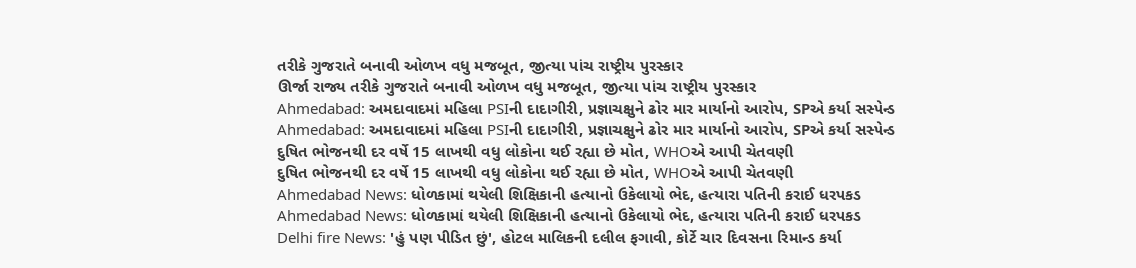તરીકે ગુજરાતે બનાવી ઓળખ વધુ મજબૂત, જીત્યા પાંચ રાષ્ટ્રીય પુરસ્કાર
ઊર્જા રાજ્ય તરીકે ગુજરાતે બનાવી ઓળખ વધુ મજબૂત, જીત્યા પાંચ રાષ્ટ્રીય પુરસ્કાર
Ahmedabad: અમદાવાદમાં મહિલા PSIની દાદાગીરી, પ્રજ્ઞાચક્ષુને ઢોર માર માર્યાનો આરોપ, SPએ કર્યા સસ્પેન્ડ
Ahmedabad: અમદાવાદમાં મહિલા PSIની દાદાગીરી, પ્રજ્ઞાચક્ષુને ઢોર માર માર્યાનો આરોપ, SPએ કર્યા સસ્પેન્ડ
દુષિત ભોજનથી દર વર્ષે 15 લાખથી વધુ લોકોના થઈ રહ્યા છે મોત, WHOએ આપી ચેતવણી
દુષિત ભોજનથી દર વર્ષે 15 લાખથી વધુ લોકોના થઈ રહ્યા છે મોત, WHOએ આપી ચેતવણી
Ahmedabad News: ધોળકામાં થયેલી શિક્ષિકાની હત્યાનો ઉકેલાયો ભેદ, હત્યારા પતિની કરાઈ ધરપકડ
Ahmedabad News: ધોળકામાં થયેલી શિક્ષિકાની હત્યાનો ઉકેલાયો ભેદ, હત્યારા પતિની કરાઈ ધરપકડ
Delhi fire News: 'હું પણ પીડિત છું', હોટલ માલિકની દલીલ ફગાવી, કોર્ટે ચાર દિવસના રિમાન્ડ કર્યા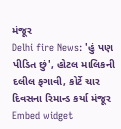મંજૂર
Delhi fire News: 'હું પણ પીડિત છું', હોટલ માલિકની દલીલ ફગાવી, કોર્ટે ચાર દિવસના રિમાન્ડ કર્યા મંજૂર
Embed widget